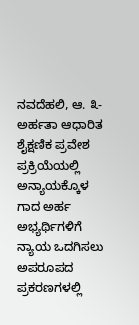ನವದೆಹಲಿ, ಆ. ೩- ಅರ್ಹತಾ ಆಧಾರಿತ ಶೈಕ್ಷಣಿಕ ಪ್ರವೇಶ ಪ್ರಕ್ರಿಯೆಯಲ್ಲಿ ಅನ್ಯಾಯಕ್ಕೊಳ ಗಾದ ಅರ್ಹ ಅಭ್ಯರ್ಥಿಗಳಿಗೆ ನ್ಯಾಯ ಒದಗಿಸಲು ಅಪರೂಪದ ಪ್ರಕರಣಗಳಲ್ಲಿ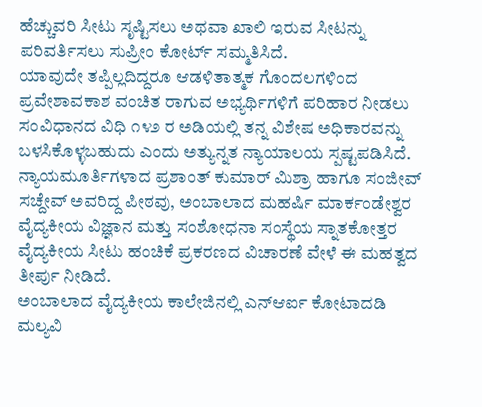ಹೆಚ್ಚುವರಿ ಸೀಟು ಸೃಷ್ಟಿಸಲು ಅಥವಾ ಖಾಲಿ ಇರುವ ಸೀಟನ್ನು ಪರಿವರ್ತಿಸಲು ಸುಪ್ರೀಂ ಕೋರ್ಟ್ ಸಮ್ಮತಿಸಿದೆ.
ಯಾವುದೇ ತಪ್ಪಿಲ್ಲದಿದ್ದರೂ ಆಡಳಿತಾತ್ಮಕ ಗೊಂದಲಗಳಿಂದ ಪ್ರವೇಶಾವಕಾಶ ವಂಚಿತ ರಾಗುವ ಅಭ್ಯರ್ಥಿಗಳಿಗೆ ಪರಿಹಾರ ನೀಡಲು ಸಂವಿಧಾನದ ವಿಧಿ ೧೪೨ ರ ಅಡಿಯಲ್ಲಿ ತನ್ನ ವಿಶೇಷ ಅಧಿಕಾರವನ್ನು ಬಳಸಿಕೊಳ್ಳಬಹುದು ಎಂದು ಅತ್ಯುನ್ನತ ನ್ಯಾಯಾಲಯ ಸ್ಪಷ್ಟಪಡಿಸಿದೆ.
ನ್ಯಾಯಮೂರ್ತಿಗಳಾದ ಪ್ರಶಾಂತ್ ಕುಮಾರ್ ಮಿಶ್ರಾ ಹಾಗೂ ಸಂಜೀವ್ ಸಚ್ದೇವ್ ಅವರಿದ್ದ ಪೀಠವು, ಅಂಬಾಲಾದ ಮಹರ್ಷಿ ಮಾರ್ಕಂಡೇಶ್ವರ ವೈದ್ಯಕೀಯ ವಿಜ್ಞಾನ ಮತ್ತು ಸಂಶೋಧನಾ ಸಂಸ್ಥೆಯ ಸ್ನಾತಕೋತ್ತರ ವೈದ್ಯಕೀಯ ಸೀಟು ಹಂಚಿಕೆ ಪ್ರಕರಣದ ವಿಚಾರಣೆ ವೇಳೆ ಈ ಮಹತ್ವದ ತೀರ್ಪು ನೀಡಿದೆ.
ಅಂಬಾಲಾದ ವೈದ್ಯಕೀಯ ಕಾಲೇಜಿನಲ್ಲಿ ಎನ್ಆರ್ಐ ಕೋಟಾದಡಿ ಮಲ್ಯವಿ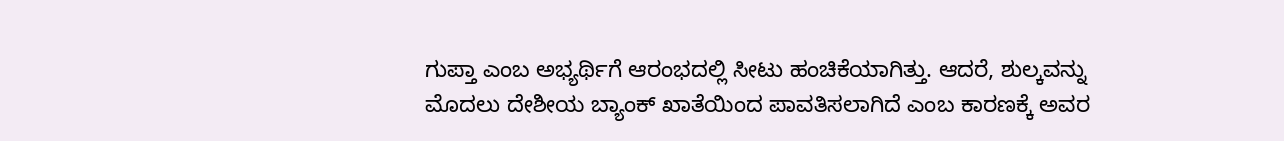ಗುಪ್ತಾ ಎಂಬ ಅಭ್ಯರ್ಥಿಗೆ ಆರಂಭದಲ್ಲಿ ಸೀಟು ಹಂಚಿಕೆಯಾಗಿತ್ತು. ಆದರೆ, ಶುಲ್ಕವನ್ನು ಮೊದಲು ದೇಶೀಯ ಬ್ಯಾಂಕ್ ಖಾತೆಯಿಂದ ಪಾವತಿಸಲಾಗಿದೆ ಎಂಬ ಕಾರಣಕ್ಕೆ ಅವರ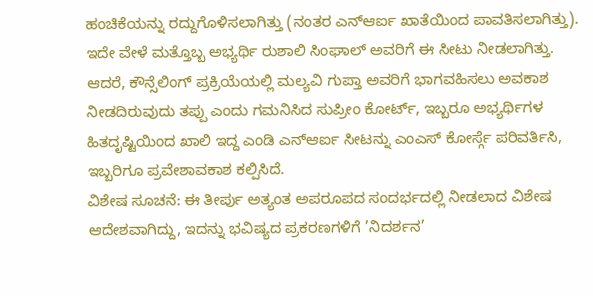ಹಂಚಿಕೆಯನ್ನು ರದ್ದುಗೊಳಿಸಲಾಗಿತ್ತು (ನಂತರ ಎನ್ಆರ್ಐ ಖಾತೆಯಿಂದ ಪಾವತಿಸಲಾಗಿತ್ತು). ಇದೇ ವೇಳೆ ಮತ್ತೊಬ್ಬ ಅಭ್ಯರ್ಥಿ ರುಶಾಲಿ ಸಿಂಘಾಲ್ ಅವರಿಗೆ ಈ ಸೀಟು ನೀಡಲಾಗಿತ್ತು.
ಆದರೆ, ಕೌನ್ಸೆಲಿಂಗ್ ಪ್ರಕ್ರಿಯೆಯಲ್ಲಿ ಮಲ್ಯವಿ ಗುಪ್ತಾ ಅವರಿಗೆ ಭಾಗವಹಿಸಲು ಅವಕಾಶ ನೀಡದಿರುವುದು ತಪ್ಪು ಎಂದು ಗಮನಿಸಿದ ಸುಪ್ರೀಂ ಕೋರ್ಟ್, ಇಬ್ಬರೂ ಅಭ್ಯರ್ಥಿಗಳ ಹಿತದೃಷ್ಟಿಯಿಂದ ಖಾಲಿ ಇದ್ದ ಎಂಡಿ ಎನ್ಆರ್ಐ ಸೀಟನ್ನು ಎಂಎಸ್ ಕೋರ್ಸ್ಗೆ ಪರಿವರ್ತಿಸಿ, ಇಬ್ಬರಿಗೂ ಪ್ರವೇಶಾವಕಾಶ ಕಲ್ಪಿಸಿದೆ.
ವಿಶೇಷ ಸೂಚನೆ: ಈ ತೀರ್ಪು ಅತ್ಯಂತ ಅಪರೂಪದ ಸಂದರ್ಭದಲ್ಲಿ ನೀಡಲಾದ ವಿಶೇಷ ಆದೇಶವಾಗಿದ್ದು, ಇದನ್ನು ಭವಿಷ್ಯದ ಪ್ರಕರಣಗಳಿಗೆ ’ನಿದರ್ಶನ’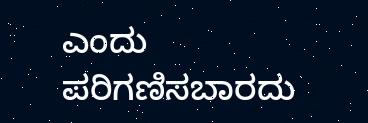ಎಂದು ಪರಿಗಣಿಸಬಾರದು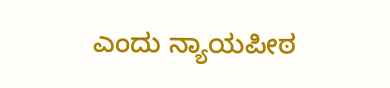ಎಂದು ನ್ಯಾಯಪೀಠ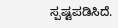ಸ್ಪಷ್ಟಪಡಿಸಿದೆ.